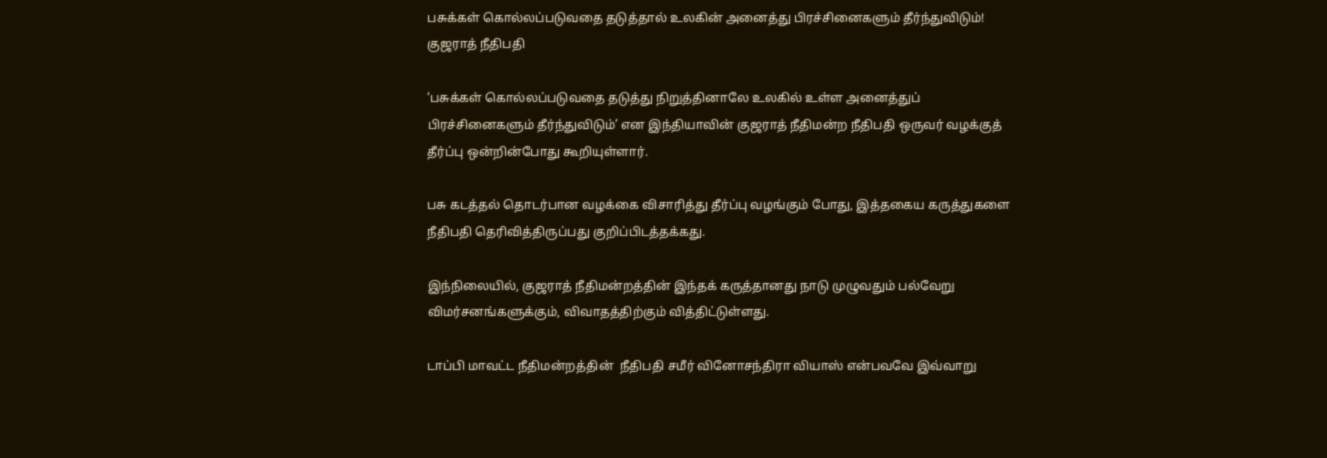பசுக்கள் கொல்லப்படுவதை தடுத்தால் உலகின் அனைத்து பிரச்சினைகளும் தீர்ந்துவிடும்! குஜராத் நீதிபதி

‘பசுக்கள் கொல்லப்படுவதை தடுத்து நிறுத்தினாலே உலகில் உள்ள அனைத்துப் பிரச்சினைகளும் தீர்ந்துவிடும்’ என இந்தியாவின் குஜராத் நீதிமன்ற நீதிபதி ஒருவர் வழக்குத் தீர்ப்பு ஒன்றின்போது கூறியுள்ளார்.

பசு கடத்தல் தொடர்பான வழக்கை விசாரித்து தீர்ப்பு வழங்கும் போது, இத்தகைய கருத்துகளை நீதிபதி தெரிவித்திருப்பது குறிப்பிடத்தக்கது.

இந்நிலையில், குஜராத் நீதிமன்றத்தின் இந்தக் கருத்தானது நாடு முழுவதும் பல்வேறு விமர்சனங்களுக்கும், விவாதத்திற்கும் வித்திட்டுள்ளது.

டாப்பி மாவட்ட நீதிமன்றத்தின்  நீதிபதி சமீர் வினோசந்திரா வியாஸ் என்பவவே இவ்வாறு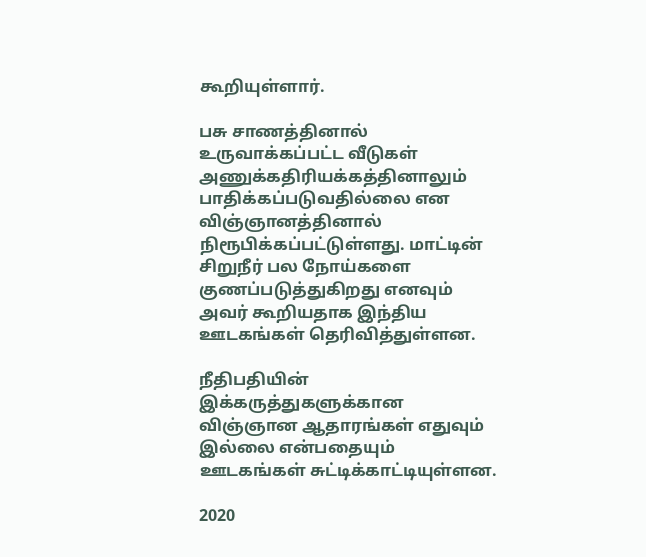கூறியுள்ளார்.

பசு சாணத்தினால் உருவாக்கப்பட்ட வீடுகள் அணுக்கதிரியக்கத்தினாலும் பாதிக்கப்படுவதில்லை என விஞ்ஞானத்தினால் நிரூபிக்கப்பட்டுள்ளது. மாட்டின் சிறுநீர் பல நோய்களை குணப்படுத்துகிறது எனவும் அவர் கூறியதாக இந்திய ஊடகங்கள் தெரிவித்துள்ளன.

நீதிபதியின் இக்கருத்துகளுக்கான விஞ்ஞான ஆதாரங்கள் எதுவும் இல்லை என்பதையும் ஊடகங்கள் சுட்டிக்காட்டியுள்ளன.

2020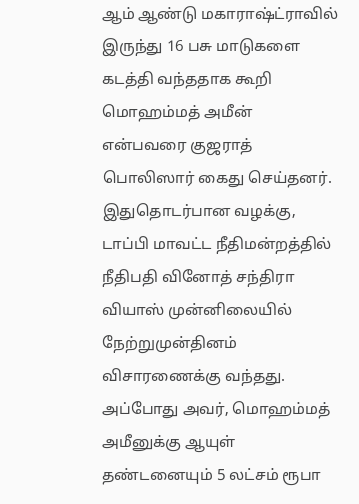ஆம் ஆண்டு மகாராஷ்ட்ராவில் இருந்து 16 பசு மாடுகளை கடத்தி வந்ததாக கூறி மொஹம்மத் அமீன் என்பவரை குஜராத் பொலிஸார் கைது செய்தனர். இதுதொடர்பான வழக்கு, டாப்பி மாவட்ட நீதிமன்றத்தில் நீதிபதி வினோத் சந்திரா வியாஸ் முன்னிலையில் நேற்றுமுன்தினம் விசாரணைக்கு வந்தது. அப்போது அவர், மொஹம்மத் அமீனுக்கு ஆயுள் தண்டனையும் 5 லட்சம் ரூபா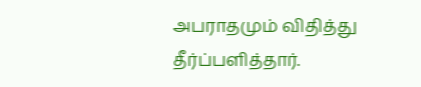அபராதமும் விதித்து தீர்ப்பளித்தார்.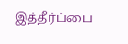இத்தீர்ப்பை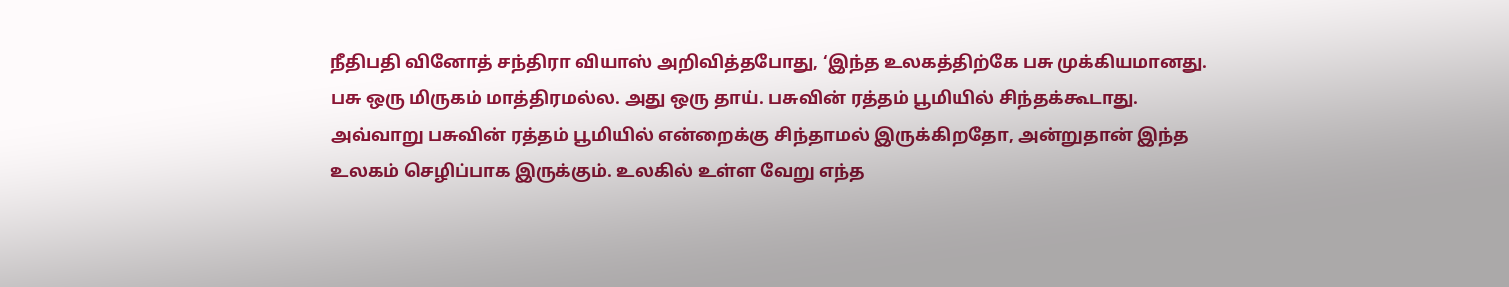நீதிபதி வினோத் சந்திரா வியாஸ் அறிவித்தபோது, ‘இந்த உலகத்திற்கே பசு முக்கியமானது. பசு ஒரு மிருகம் மாத்திரமல்ல. அது ஒரு தாய். பசுவின் ரத்தம் பூமியில் சிந்தக்கூடாது. அவ்வாறு பசுவின் ரத்தம் பூமியில் என்றைக்கு சிந்தாமல் இருக்கிறதோ, அன்றுதான் இந்த உலகம் செழிப்பாக இருக்கும். உலகில் உள்ள வேறு எந்த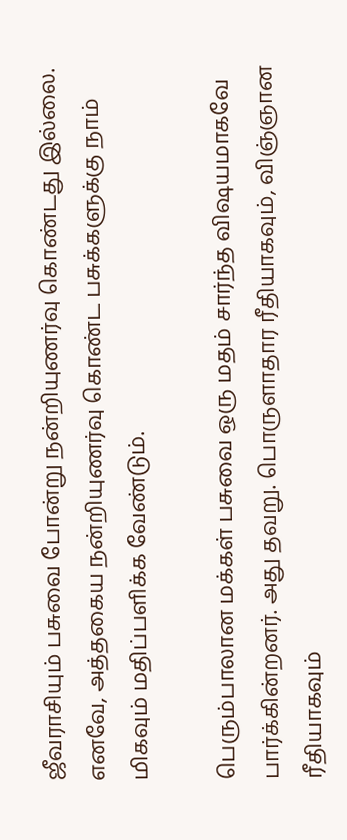ஜீவராசியும் பசுவை போன்று நன்றியுணர்வு கொண்டது இல்லை. எனவே, அத்தகைய நன்றியுணர்வு கொண்ட பசுக்களுக்கு நாம் மிகவும் மதிப்பளிக்க வேண்டும்.

பெரும்பாலான மக்கள் பசுவை ஒரு மதம் சார்ந்த விஷயமாகவே பார்க்கின்றனர். அது தவறு. பொருளாதார ரீதியாகவும், விஞ்ஞான ரீதியாகவும்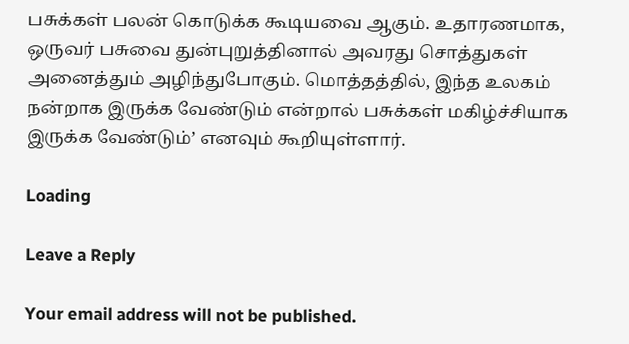பசுக்கள் பலன் கொடுக்க கூடியவை ஆகும். உதாரணமாக, ஒருவர் பசுவை துன்புறுத்தினால் அவரது சொத்துகள் அனைத்தும் அழிந்துபோகும். மொத்தத்தில், இந்த உலகம் நன்றாக இருக்க வேண்டும் என்றால் பசுக்கள் மகிழ்ச்சியாக இருக்க வேண்டும்’ எனவும் கூறியுள்ளார்.

Loading

Leave a Reply

Your email address will not be published.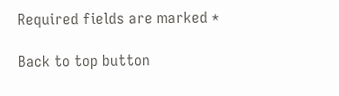Required fields are marked *

Back to top button